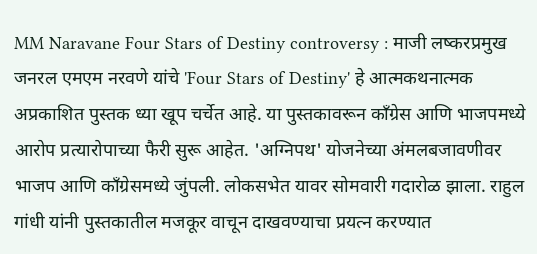MM Naravane Four Stars of Destiny controversy : माजी लष्करप्रमुख जनरल एमएम नरवणे यांचे 'Four Stars of Destiny' हे आत्मकथनात्मक अप्रकाशित पुस्तक ध्या खूप चर्चेत आहे. या पुस्तकावरून काँग्रेस आणि भाजपमध्ये आरोप प्रत्यारोपाच्या फैरी सुरू आहेत. 'अग्निपथ' योजनेच्या अंमलबजावणीवर भाजप आणि काँग्रेसमध्ये जुंपली. लोकसभेत यावर सोमवारी गदारोळ झाला. राहुल गांधी यांनी पुस्तकातील मजकूर वाचून दाखवण्याचा प्रयत्न करण्यात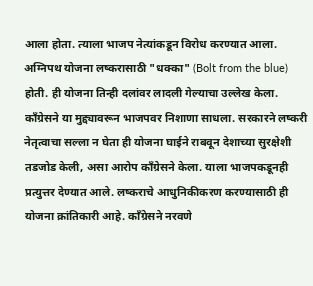आला होता. त्याला भाजप नेत्यांकडून विरोध करण्यात आला.
अग्निपथ योजना लष्करासाठी "धक्का" (Bolt from the blue) होती. ही योजना तिन्ही दलांवर लादली गेल्याचा उल्लेख केला. काँग्रेसने या मुद्द्यावरून भाजपवर निशाणा साधला. सरकारने लष्करी नेतृत्वाचा सल्ला न घेता ही योजना घाईने राबवून देशाच्या सुरक्षेशी तडजोड केली, असा आरोप काँग्रेसने केला. याला भाजपकडूनही प्रत्युत्तर देण्यात आले. लष्कराचे आधुनिकीकरण करण्यासाठी ही योजना क्रांतिकारी आहे. काँग्रेसने नरवणे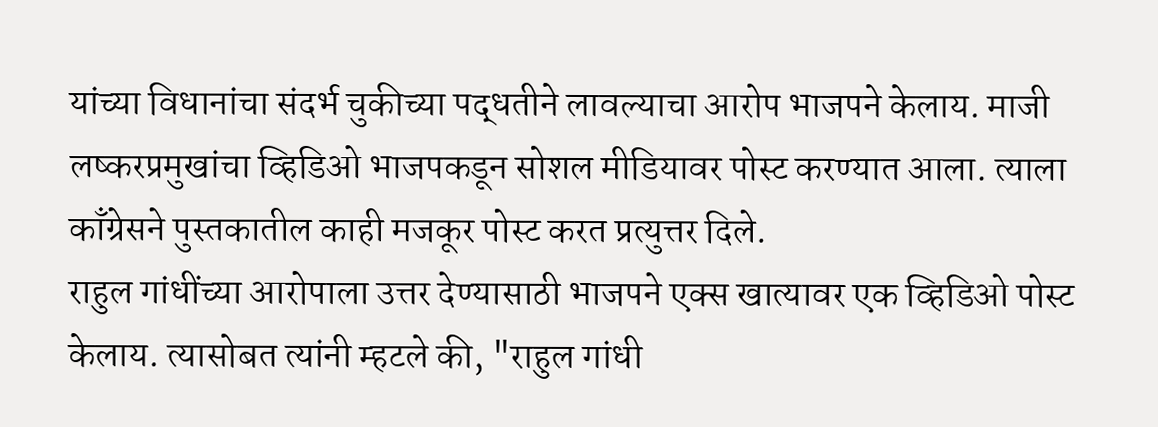यांच्या विधानांचा संदर्भ चुकीच्या पद्धतीने लावल्याचा आरोप भाजपने केलाय. माजी लष्करप्रमुखांचा व्हिडिओ भाजपकडून सोशल मीडियावर पोस्ट करण्यात आला. त्याला काँग्रेसने पुस्तकातील काही मजकूर पोस्ट करत प्रत्युत्तर दिले.
राहुल गांधींच्या आरोपाला उत्तर देण्यासाठी भाजपने एक्स खात्यावर एक व्हिडिओ पोस्ट केलाय. त्यासोबत त्यांनी म्हटले की, "राहुल गांधी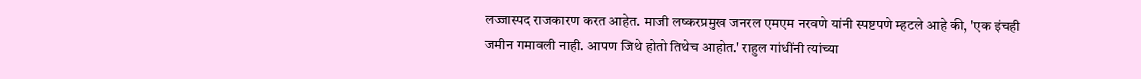लज्जास्पद राजकारण करत आहेत. माजी लष्करप्रमुख जनरल एमएम नरवणे यांनी स्पष्टपणे म्हटले आहे की, 'एक इंचही जमीन गमावली नाही. आपण जिथे होतो तिथेच आहोत.' राहुल गांधींनी त्यांच्या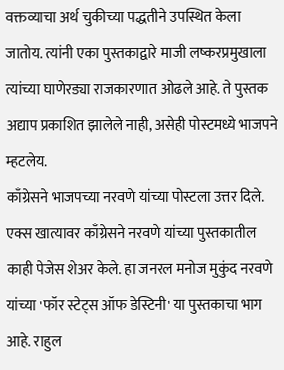वक्तव्याचा अर्थ चुकीच्या पद्धतीने उपस्थित केला जातोय. त्यांनी एका पुस्तकाद्वारे माजी लष्करप्रमुखाला त्यांच्या घाणेरड्या राजकारणात ओढले आहे. ते पुस्तक अद्याप प्रकाशित झालेले नाही, असेही पोस्टमध्ये भाजपने म्हटलेय.
काँग्रेसने भाजपच्या नरवणे यांच्या पोस्टला उत्तर दिले. एक्स खात्यावर काँग्रेसने नरवणे यांच्या पुस्तकातील काही पेजेस शेअर केले. हा जनरल मनोज मुकुंद नरवणे यांच्या 'फॉर स्टेट्स ऑफ डेस्टिनी' या पुस्तकाचा भाग आहे. राहुल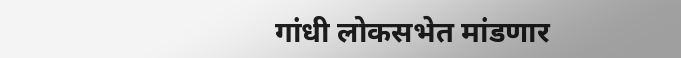गांधी लोकसभेत मांडणार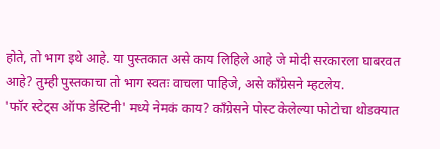होते, तो भाग इथे आहे. या पुस्तकात असे काय लिहिले आहे जे मोदी सरकारला घाबरवत आहे? तुम्ही पुस्तकाचा तो भाग स्वतः वाचला पाहिजे, असे काँग्रेसने म्हटलेय.
'फॉर स्टेट्स ऑफ डेस्टिनी' मध्ये नेमकं काय? काँग्रेसने पोस्ट केलेल्या फोटोचा थोडक्यात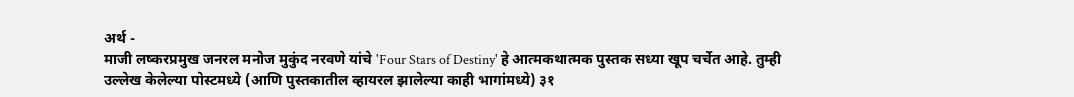अर्थ -
माजी लष्करप्रमुख जनरल मनोज मुकुंद नरवणे यांचे 'Four Stars of Destiny' हे आत्मकथात्मक पुस्तक सध्या खूप चर्चेत आहे. तुम्ही उल्लेख केलेल्या पोस्टमध्ये (आणि पुस्तकातील व्हायरल झालेल्या काही भागांमध्ये) ३१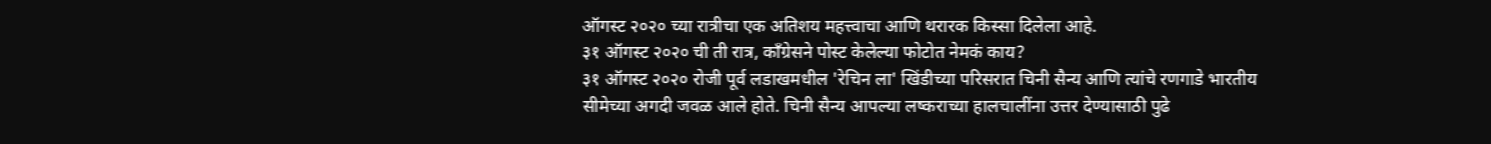ऑगस्ट २०२० च्या रात्रीचा एक अतिशय महत्त्वाचा आणि थरारक किस्सा दिलेला आहे.
३१ ऑगस्ट २०२० ची ती रात्र, काँग्रेसने पोस्ट केलेल्या फोटोत नेमकं काय?
३१ ऑगस्ट २०२० रोजी पूर्व लडाखमधील 'रेचिन ला' खिंडीच्या परिसरात चिनी सैन्य आणि त्यांचे रणगाडे भारतीय सीमेच्या अगदी जवळ आले होते. चिनी सैन्य आपल्या लष्कराच्या हालचालींना उत्तर देण्यासाठी पुढे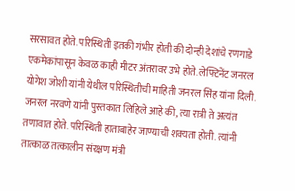सरसावत होते. परिस्थिती इतकी गंभीर होती की दोन्ही देशांचे रणगाडे एकमेकांपासून केवळ काही मीटर अंतरावर उभे होते. लेफ्टिनेंट जनरल योगेश जोशी यांनी येथील परिस्थितीची माहिती जनरल सिंह यांना दिली.
जनरल नरवणे यांनी पुस्तकात लिहिले आहे की, त्या रात्री ते अत्यंत तणावात होते. परिस्थिती हाताबाहेर जाण्याची शक्यता होती. त्यांनी तात्काळ तत्कालीन संरक्षण मंत्री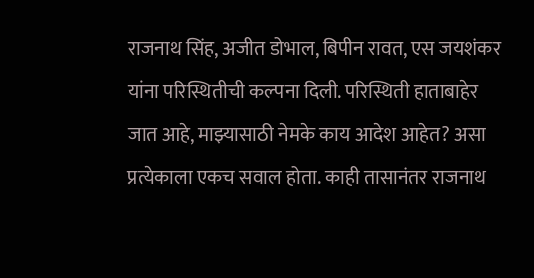राजनाथ सिंह, अजीत डोभाल, बिपीन रावत, एस जयशंकर यांना परिस्थितीची कल्पना दिली. परिस्थिती हाताबाहेर जात आहे, माझ्यासाठी नेमके काय आदेश आहेत? असा प्रत्येकाला एकच सवाल होता. काही तासानंतर राजनाथ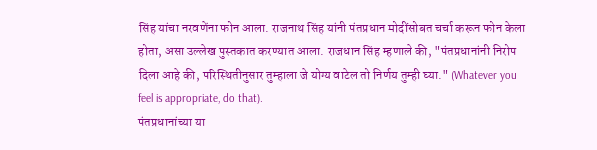सिंह यांचा नरवणेंना फोन आला. राजनाथ सिंह यांनी पंतप्रधान मोदींसोबत चर्चा करून फोन केला होता, असा उल्लेख पुस्तकात करण्यात आला. राजधान सिंह म्हणाले की, "पंतप्रधानांनी निरोप दिला आहे की, परिस्थितीनुसार तुम्हाला जे योग्य वाटेल तो निर्णय तुम्ही घ्या." (Whatever you feel is appropriate, do that).
पंतप्रधानांच्या या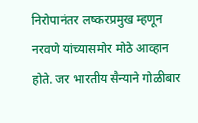निरोपानंतर लष्करप्रमुख म्हणून नरवणे यांच्यासमोर मोठे आव्हान होते. जर भारतीय सैन्याने गोळीबार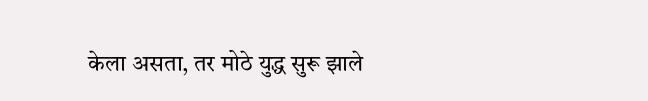केला असता, तर मोठे युद्ध सुरू झाले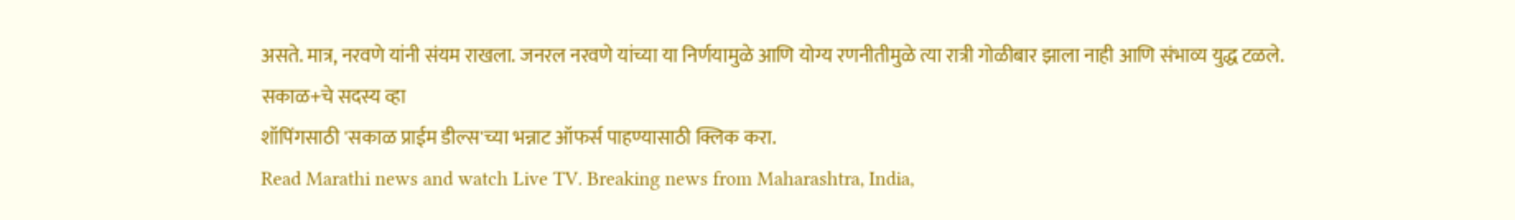असते. मात्र, नरवणे यांनी संयम राखला. जनरल नरवणे यांच्या या निर्णयामुळे आणि योग्य रणनीतीमुळे त्या रात्री गोळीबार झाला नाही आणि संभाव्य युद्ध टळले.
सकाळ+चे सदस्य व्हा
शॉपिंगसाठी 'सकाळ प्राईम डील्स'च्या भन्नाट ऑफर्स पाहण्यासाठी क्लिक करा.
Read Marathi news and watch Live TV. Breaking news from Maharashtra, India,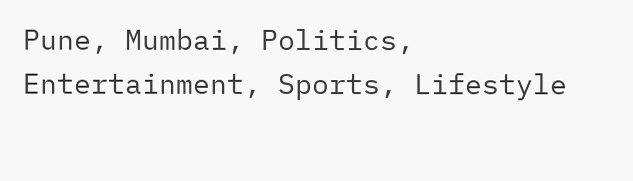Pune, Mumbai, Politics, Entertainment, Sports, Lifestyle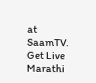at SaamTV. Get Live Marathi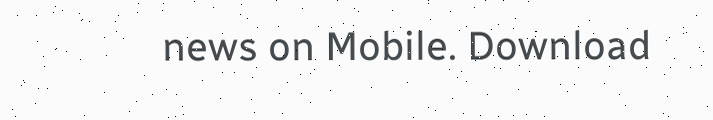news on Mobile. Download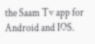the Saam Tv app for Android and IOS.